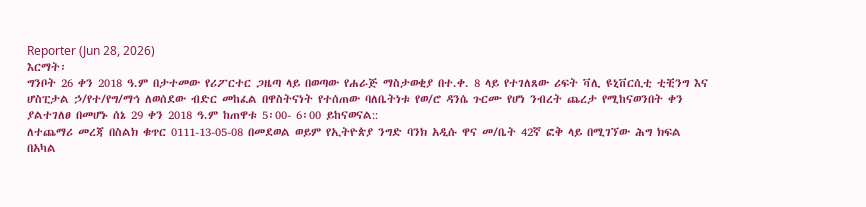Reporter (Jun 28, 2026)
እርማት፡
ግንቦት 26 ቀን 2018 ዓ.ም በታተመው የሪፖርተር ጋዜጣ ላይ በወጣው የሐራጅ ማስታወቂያ በተ.ቀ. 8 ላይ የተገለጸው ሪፍት ቫሊ ዩኒቨርሲቲ ቲቺንግ እና ሆስፒታል ኃ/የተ/የግ/ማኅ ለወሰደው ብድር መከፈል በዋስትናነት የተሰጠው ባለቤትነቱ የወ/ሮ ዳንሴ ጉርሙ የሆነ ንብረት ጨረታ የሚከናወንበት ቀን ያልተገለፀ በመሆኑ ሰኔ 29 ቀን 2018 ዓ.ም ከጠዋቱ 5፡00- 6፡00 ይከናወናል::
ለተጨማሪ መረጃ በስልክ ቁጥር 0111-13-05-08 በመደወል ወይም የኢትዮጵያ ንግድ ባንክ አዲሱ ዋና መ/ቤት 42ኛ ፎቅ ላይ በሚገኘው ሕግ ክፍል በአካል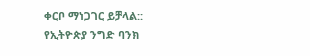ቀርቦ ማነጋገር ይቻላል::
የኢትዮጵያ ንግድ ባንክ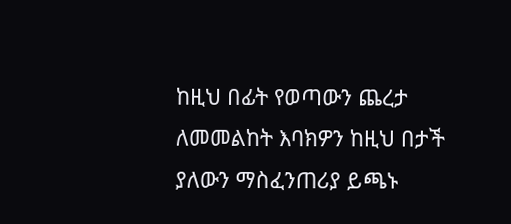ከዚህ በፊት የወጣውን ጨረታ ለመመልከት እባክዎን ከዚህ በታች ያለውን ማስፈንጠሪያ ይጫኑ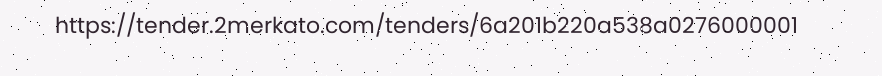https://tender.2merkato.com/tenders/6a201b220a538a0276000001